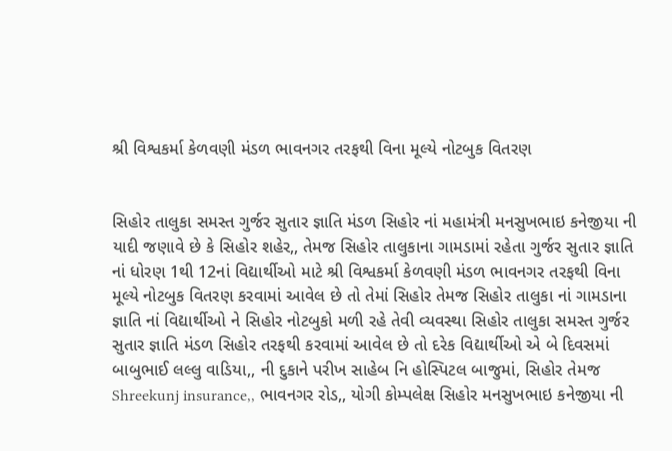શ્રી વિશ્વકર્મા કેળવણી મંડળ ભાવનગર તરફથી વિના મૂલ્યે નોટબુક વિતરણ


સિહોર તાલુકા સમસ્ત ગુર્જર સુતાર જ્ઞાતિ મંડળ સિહોર નાં મહામંત્રી મનસુખભાઇ કનેજીયા ની યાદી જણાવે છે કે સિહોર શહેર,, તેમજ સિહોર તાલુકાના ગામડામાં રહેતા ગુર્જર સુતાર જ્ઞાતિ નાં ધોરણ 1થી 12નાં વિદ્યાર્થીઓ માટે શ્રી વિશ્વકર્મા કેળવણી મંડળ ભાવનગર તરફથી વિના મૂલ્યે નોટબુક વિતરણ કરવામાં આવેલ છે તો તેમાં સિહોર તેમજ સિહોર તાલુકા નાં ગામડાના જ્ઞાતિ નાં વિદ્યાર્થીઓ ને સિહોર નોટબુકો મળી રહે તેવી વ્યવસ્થા સિહોર તાલુકા સમસ્ત ગુર્જર સુતાર જ્ઞાતિ મંડળ સિહોર તરફથી કરવામાં આવેલ છે તો દરેક વિદ્યાર્થીઓ એ બે દિવસમાં બાબુભાઈ લલ્લુ વાડિયા,, ની દુકાને પરીખ સાહેબ નિ હોસ્પિટલ બાજુમાં, સિહોર તેમજ Shreekunj insurance,, ભાવનગર રોડ,, યોગી કોમ્પલેક્ષ સિહોર મનસુખભાઇ કનેજીયા ની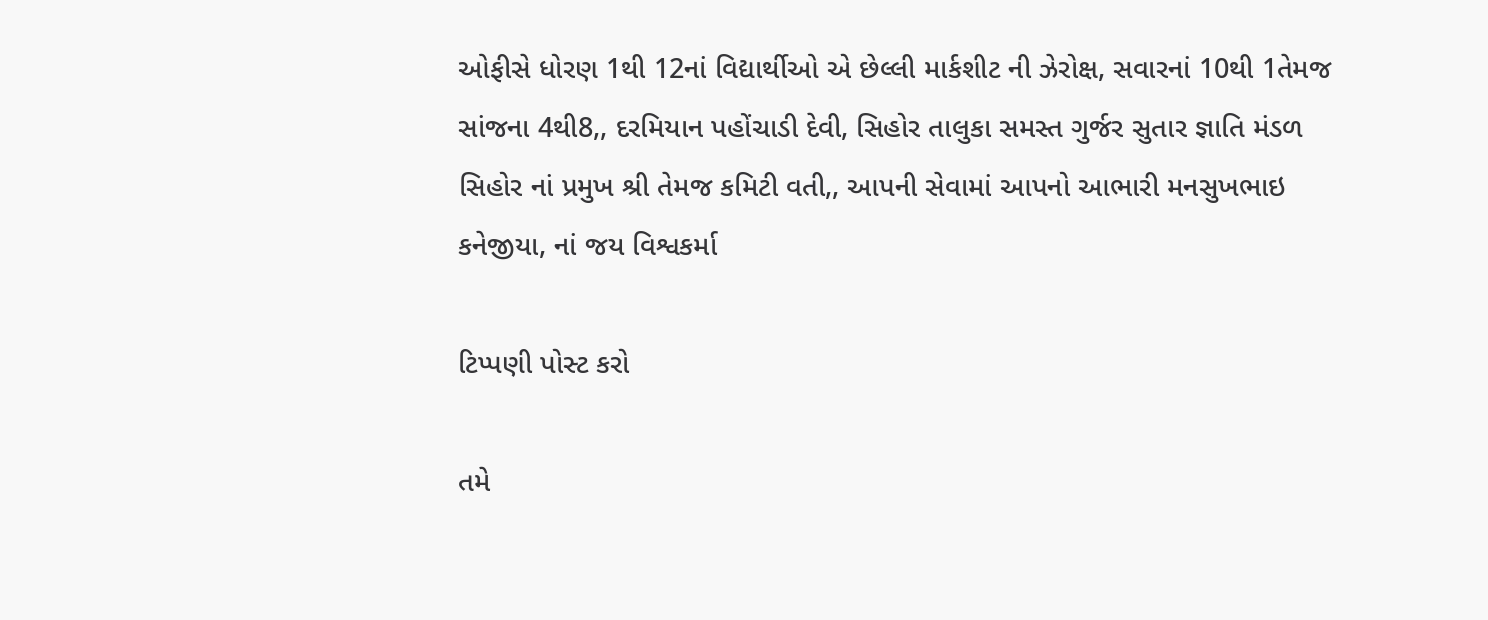ઓફીસે ધોરણ 1થી 12નાં વિદ્યાર્થીઓ એ છેલ્લી માર્કશીટ ની ઝેરોક્ષ, સવારનાં 10થી 1તેમજ સાંજના 4થી8,, દરમિયાન પહોંચાડી દેવી, સિહોર તાલુકા સમસ્ત ગુર્જર સુતાર જ્ઞાતિ મંડળ સિહોર નાં પ્રમુખ શ્રી તેમજ કમિટી વતી,, આપની સેવામાં આપનો આભારી મનસુખભાઇ કનેજીયા, નાં જય વિશ્વકર્મા

ટિપ્પણી પોસ્ટ કરો

તમે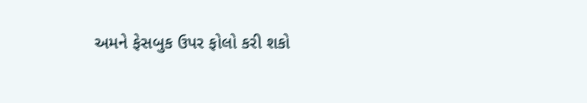અમને ફેસબુક ઉપર ફોલો કરી શકો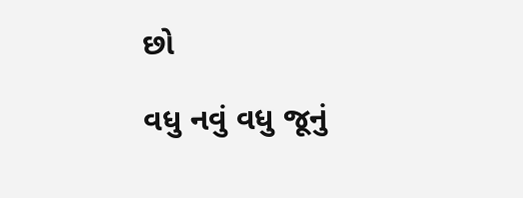છો

વધુ નવું વધુ જૂનું